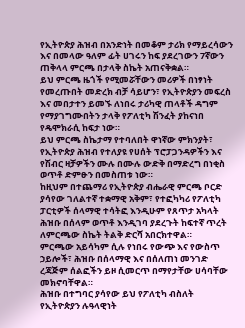የኢትዮጵያ ሕዝብ በአንድነት በመቆም ታሪክ የማይረሳውን እና በመላው ዓለም ፊት ሀገሩን ከፍ ያደረገውን 7ኛውን ጠቅላላ ምርጫ በታላቅ ስኬት አጠናቅቋል።
ይህ ምርጫ ዜጎች የሚመሯቸውን መሪዎች በነፃነት የመረጡበት መድረክ ብቻ ሳይሆን፣ የኢትዮጵያን መፍረስ እና መበታተን ይመኙ ለነበሩ ታሪካዊ ጠላቶች ዳግም የማያገግሙበትን ታላቅ የፖለቲካ ሽንፈት ያከናነበ የዴሞክራሲ ከፍታ ነው።
ይህ ምርጫ ስኬታማ የተባለበት ዋነኛው ምክንያት፣ የኢትዮጵያ ሕዝብ የተለያዩ የሀሰት ፕሮፓጋንዳዎችን እና የሽብር ዛቻዎችን ሙሉ በሙሉ ውድቅ በማድረግ በነቂስ ወጥቶ ድምፁን በመስጠቱ ነው።
ከዚህም በተጨማሪ የኢትዮጵያ ብሔራዊ ምርጫ ቦርድ ያሳየው ገለልተኛ ተቋማዊ አቅም፣ የተፎካካሪ የፖለቲካ ፓርቲዎች ሰላማዊ ተሳትፎ እንዲሁም የጸጥታ አካላት ሕዝቡ በሰላም ወጥቶ እንዲገባ ያደረጉት ከፍተኛ ጥረት ለምርጫው ስኬት ትልቅ ድርሻ አበርክተዋል።
ምርጫው አይሳካም ሲሉ የነበሩ የውጭ እና የውስጥ ኃይሎች፣ ሕዝቡ በሰላማዊ እና በሰለጠነ መንገድ ረጃጅም ሰልፎችን ይዞ ሲመርጥ በማየታቸው ሀሳባቸው መክኖባቸዋል።
ሕዝቡ በተግባር ያሳየው ይህ የፖለቲካ ብስለት የኢትዮጵያን ሉዓላዊነት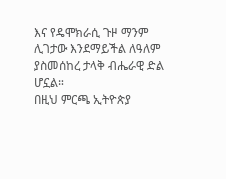እና የዴሞክራሲ ጉዞ ማንም ሊገታው እንደማይችል ለዓለም ያስመሰከረ ታላቅ ብሔራዊ ድል ሆኗል።
በዚህ ምርጫ ኢትዮጵያ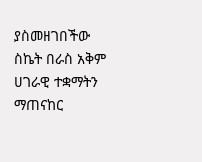ያስመዘገበችው ስኬት በራስ አቅም ሀገራዊ ተቋማትን ማጠናከር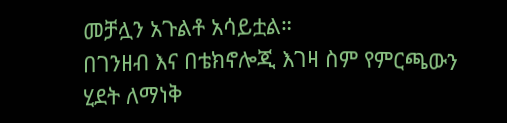መቻሏን አጉልቶ አሳይቷል።
በገንዘብ እና በቴክኖሎጂ እገዛ ስም የምርጫውን ሂደት ለማነቅ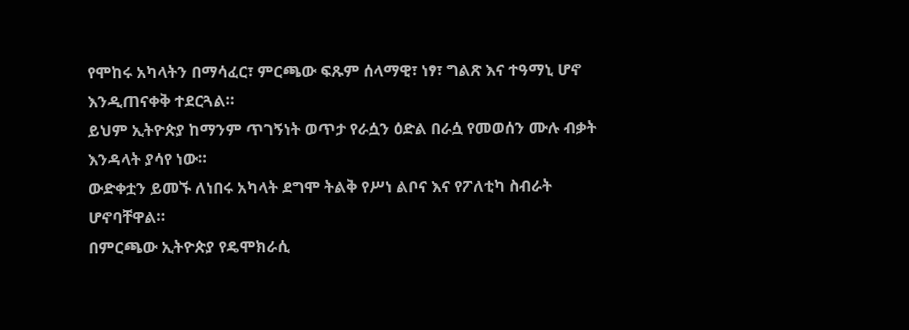የሞከሩ አካላትን በማሳፈር፣ ምርጫው ፍጹም ሰላማዊ፣ ነፃ፣ ግልጽ እና ተዓማኒ ሆኖ እንዲጠናቀቅ ተደርጓል።
ይህም ኢትዮጵያ ከማንም ጥገኝነት ወጥታ የራሷን ዕድል በራሷ የመወሰን ሙሉ ብቃት እንዳላት ያሳየ ነው።
ውድቀቷን ይመኙ ለነበሩ አካላት ደግሞ ትልቅ የሥነ ልቦና እና የፖለቲካ ስብራት ሆኖባቸዋል።
በምርጫው ኢትዮጵያ የዴሞክራሲ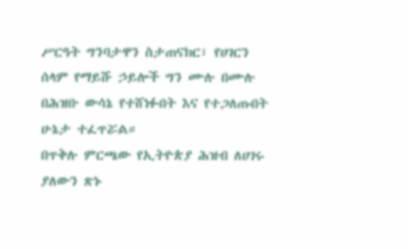ሥርዓት ግንባታዋን ስታጠናክር፣ የሀገርን ሰላም የማይሹ ኃይሎች ግን ሙሉ በሙሉ በሕዝቡ ውሳኔ የተሸነፉበት እና የተጋለጡበት ሁኔታ ተፈጥሯል።
በጥቅሉ ምርጫው የኢትዮጵያ ሕዝብ ለሀገሩ ያለውን ጽኑ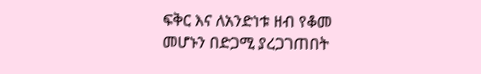ፍቅር እና ለአንድነቱ ዘብ የቆመ መሆኑን በድጋሚ ያረጋገጠበት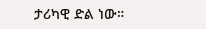ታሪካዊ ድል ነው።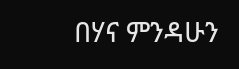በሃና ምንዳሁን